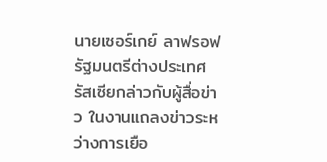นายเซอร์เกย์ ลาฟรอฟ รัฐมนตรีต่างประเทศรัสเซียกล่าวกับผู้สื่อข่าว ในงานแถลงข่าวระหว่างการเยือ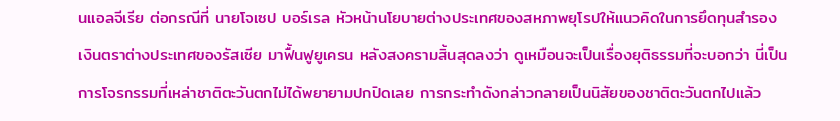นแอลจีเรีย ต่อกรณีที่ นายโจเซป บอร์เรล หัวหน้านโยบายต่างประเทศของสหภาพยุโรปให้แนวคิดในการยึดทุนสำรองเงินตราต่างประเทศของรัสเซีย มาฟื้นฟูยูเครน หลังสงครามสิ้นสุดลงว่า ดูเหมือนจะเป็นเรื่องยุติธรรมที่จะบอกว่า นี่เป็นการโจรกรรมที่เหล่าชาติตะวันตกไม่ได้พยายามปกปิดเลย การกระทำดังกล่าวกลายเป็นนิสัยของชาติตะวันตกไปแล้ว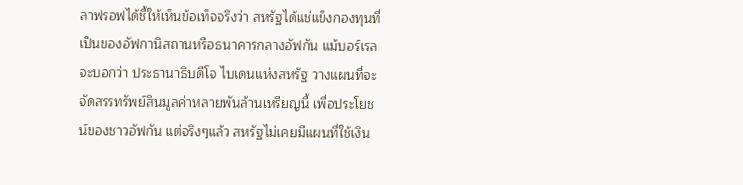ลาฟรอฟได้ชี้ให้เห็นข้อเท็จจริงว่า สหรัฐได้แช่แข็งกองทุนที่เป็นของอัฟกานิสถานหรือธนาคารกลางอัฟกัน แม้บอร์เรลจะบอกว่า ประธานาธิบดีโจ ไบเดนแห่งสหรัฐ วางแผนที่จะจัดสรรทรัพย์สินมูลค่าหลายพันล้านเหรียญนี้ เพื่อประโยชน์ของชาวอัฟกัน แต่จริงๆแล้ว สหรัฐไม่เคยมีแผนที่ใช้เงิน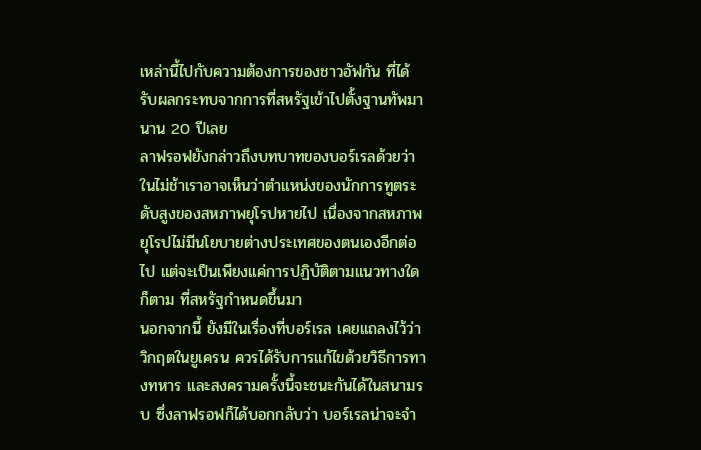เหล่านี้ไปกับความต้องการของชาวอัฟกัน ที่ได้รับผลกระทบจากการที่สหรัฐเข้าไปตั้งฐานทัพมานาน 20 ปีเลย
ลาฟรอฟยังกล่าวถึงบทบาทของบอร์เรลด้วยว่า ในไม่ช้าเราอาจเห็นว่าตำแหน่งของนักการทูตระดับสูงของสหภาพยุโรปหายไป เนื่องจากสหภาพยุโรปไม่มีนโยบายต่างประเทศของตนเองอีกต่อไป แต่จะเป็นเพียงแค่การปฏิบัติตามแนวทางใดก็ตาม ที่สหรัฐกำหนดขึ้นมา
นอกจากนี้ ยังมีในเรื่องที่บอร์เรล เคยแถลงไว้ว่า วิกฤตในยูเครน ควรได้รับการแก้ไขด้วยวิธีการทางทหาร และสงครามครั้งนี้จะชนะกันได้ในสนามรบ ซึ่งลาฟรอฟก็ได้บอกกลับว่า บอร์เรลน่าจะจำ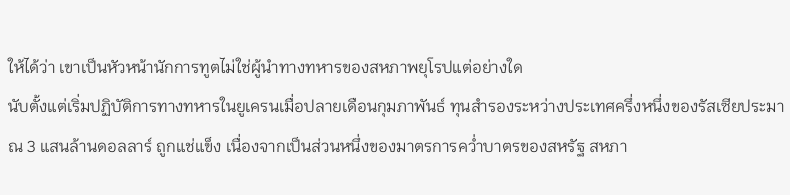ให้ได้ว่า เขาเป็นหัวหน้านักการทูตไม่ใช่ผู้นำทางทหารของสหภาพยุโรปแต่อย่างใด
นับตั้งแต่เริ่มปฏิบัติการทางทหารในยูเครนเมื่อปลายเดือนกุมภาพันธ์ ทุนสำรองระหว่างประเทศครึ่งหนึ่งของรัสเซียประมาณ 3 แสนล้านดอลลาร์ ถูกแช่แข็ง เนื่องจากเป็นส่วนหนึ่งของมาตรการคว่ำบาตรของสหรัฐ สหภา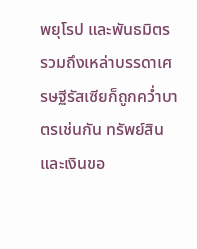พยุโรป และพันธมิตร รวมถึงเหล่าบรรดาเศรษฐีรัสเซียก็ถูกคว่ำบาตรเช่นกัน ทรัพย์สินและเงินขอ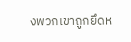งพวกเขาถูกยึดห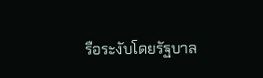รือระงับโดยรัฐบาล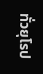ทั่วยุโรป